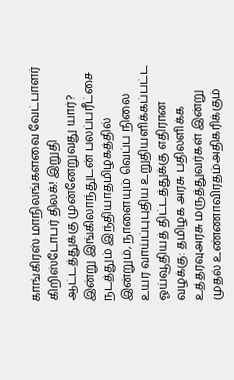காங்கிரஸ் மாநிலங்களவை வேட்பாளர் கிறிஸ்டோபர் திலக்! இறுதி ஆட்டத்துக்கு முன்னேறுவது யார்? இன்று இங்கிலாந்துடன் பலப்பரீட்சை நடத்தும் இந்தியாதமிழகத்தில் இன்றும், நாளையும் வெப்ப நிலை உயர வாய்ப்புபுதிய உறுதியளிக்கப்பட்ட ஓய்வூதியத் திட்டத்துக்கு எதிரான வழக்கு: தமிழக அரசு பதிலளிக்க உத்தரவுஅரசு மருத்துவர்கள் இன்று முதல் உண்ணாவிரதம்அதிகரிக்கும்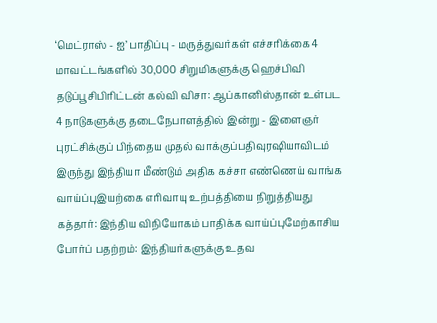‘மெட்ராஸ் - ஐ’ பாதிப்பு - மருத்துவர்கள் எச்சரிக்கை4 மாவட்டங்களில் 30,000 சிறுமிகளுக்கு ஹெச்பிவி தடுப்பூசிபிரிட்டன் கல்வி விசா: ஆப்கானிஸ்தான் உள்பட 4 நாடுகளுக்கு தடைநேபாளத்தில் இன்று - இளைஞர் புரட்சிக்குப் பிந்தைய முதல் வாக்குப்பதிவுரஷியாவிடம் இருந்து இந்தியா மீண்டும் அதிக கச்சா எண்ணெய் வாங்க வாய்ப்புஇயற்கை எரிவாயு உற்பத்தியை நிறுத்தியது கத்தார்: இந்திய விநியோகம் பாதிக்க வாய்ப்புமேற்காசிய போர்ப் பதற்றம்: இந்தியர்களுக்கு உதவ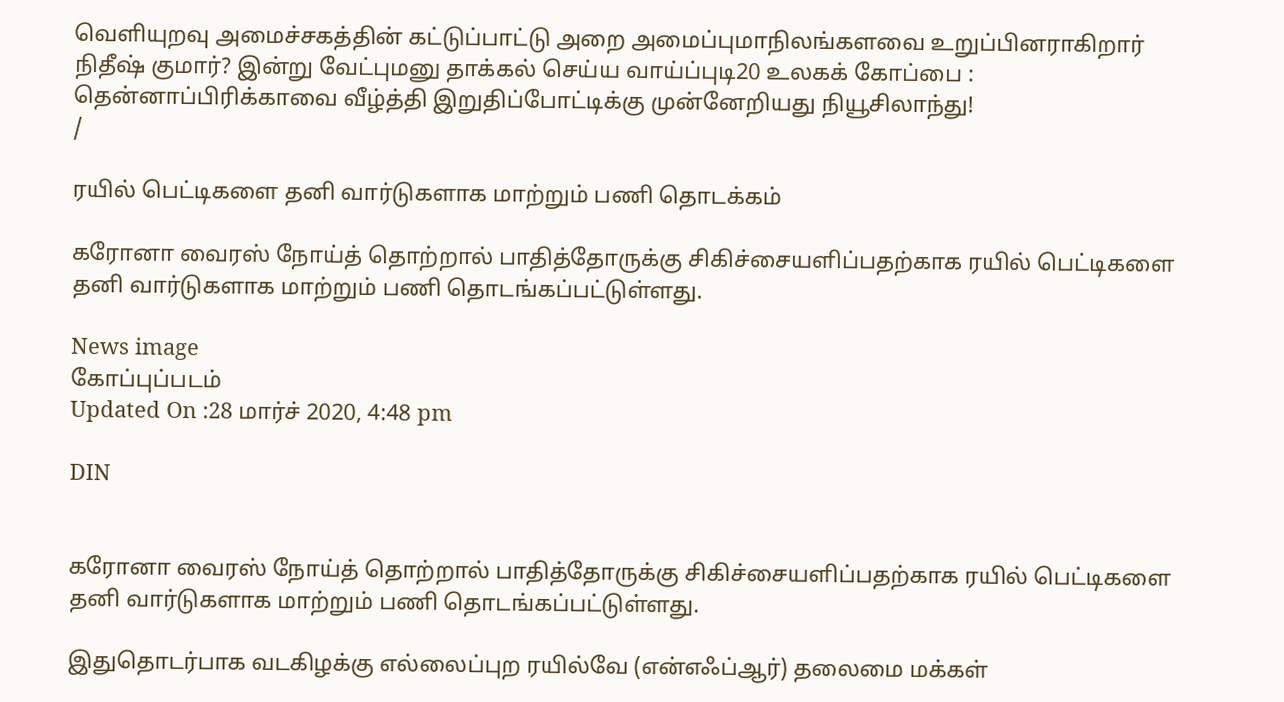வெளியுறவு அமைச்சகத்தின் கட்டுப்பாட்டு அறை அமைப்புமாநிலங்களவை உறுப்பினராகிறார் நிதீஷ் குமார்? இன்று வேட்புமனு தாக்கல் செய்ய வாய்ப்புடி20 உலகக் கோப்பை : தென்னாப்பிரிக்காவை வீழ்த்தி இறுதிப்போட்டிக்கு முன்னேறியது நியூசிலாந்து!
/

ரயில் பெட்டிகளை தனி வார்டுகளாக மாற்றும் பணி தொடக்கம்

கரோனா வைரஸ் நோய்த் தொற்றால் பாதித்தோருக்கு சிகிச்சையளிப்பதற்காக ரயில் பெட்டிகளை தனி வார்டுகளாக மாற்றும் பணி தொடங்கப்பட்டுள்ளது.

News image
கோப்புப்படம்
Updated On :28 மார்ச் 2020, 4:48 pm

DIN


கரோனா வைரஸ் நோய்த் தொற்றால் பாதித்தோருக்கு சிகிச்சையளிப்பதற்காக ரயில் பெட்டிகளை தனி வார்டுகளாக மாற்றும் பணி தொடங்கப்பட்டுள்ளது.

இதுதொடர்பாக வடகிழக்கு எல்லைப்புற ரயில்வே (என்எஃப்ஆர்) தலைமை மக்கள்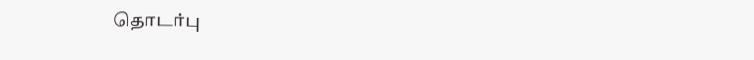தொடர்பு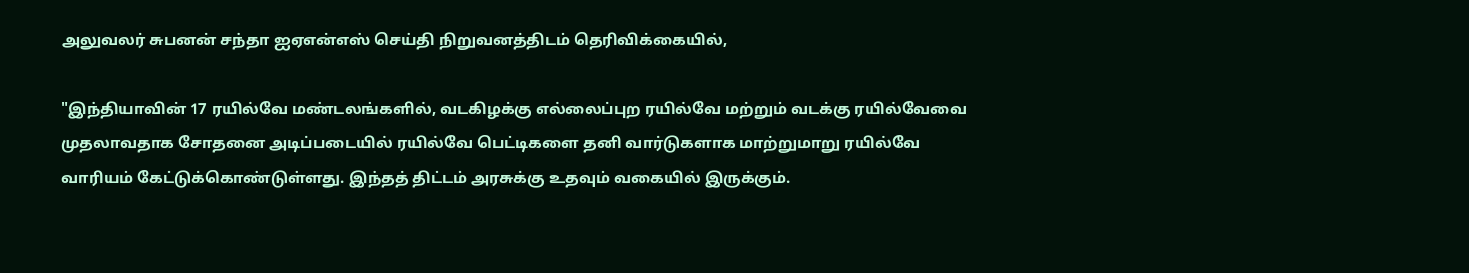அலுவலர் சுபனன் சந்தா ஐஏஎன்எஸ் செய்தி நிறுவனத்திடம் தெரிவிக்கையில்,

"இந்தியாவின் 17 ரயில்வே மண்டலங்களில், வடகிழக்கு எல்லைப்புற ரயில்வே மற்றும் வடக்கு ரயில்வேவை முதலாவதாக சோதனை அடிப்படையில் ரயில்வே பெட்டிகளை தனி வார்டுகளாக மாற்றுமாறு ரயில்வே வாரியம் கேட்டுக்கொண்டுள்ளது. இந்தத் திட்டம் அரசுக்கு உதவும் வகையில் இருக்கும்.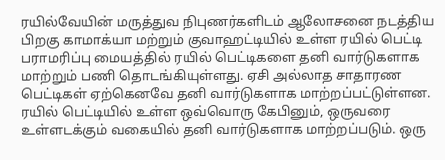ரயில்வேயின் மருத்துவ நிபுணர்களிடம் ஆலோசனை நடத்திய பிறகு காமாக்யா மற்றும் குவாஹட்டியில் உள்ள ரயில் பெட்டி பராமரிப்பு மையத்தில் ரயில் பெட்டிகளை தனி வார்டுகளாக மாற்றும் பணி தொடங்கியுள்ளது. ஏசி அல்லாத சாதாரண பெட்டிகள் ஏற்கெனவே தனி வார்டுகளாக மாற்றப்பட்டுள்ளன. ரயில் பெட்டியில் உள்ள ஒவ்வொரு கேபினும், ஒருவரை உள்ளடக்கும் வகையில் தனி வார்டுகளாக மாற்றப்படும். ஒரு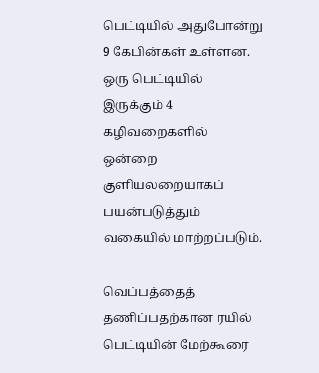பெட்டியில் அதுபோன்று 9 கேபின்கள் உள்ளன. ஒரு பெட்டியில் இருக்கும் 4 கழிவறைகளில் ஒன்றை குளியலறையாகப் பயன்படுத்தும் வகையில் மாற்றப்படும்.

வெப்பத்தைத் தணிப்பதற்கான ரயில் பெட்டியின் மேற்கூரை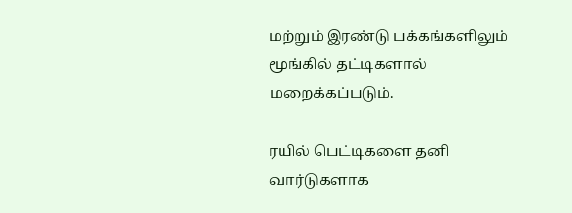மற்றும் இரண்டு பக்கங்களிலும் மூங்கில் தட்டிகளால் மறைக்கப்படும்.

ரயில் பெட்டிகளை தனி வார்டுகளாக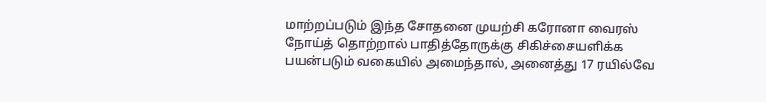மாற்றப்படும் இந்த சோதனை முயற்சி கரோனா வைரஸ் நோய்த் தொற்றால் பாதித்தோருக்கு சிகிச்சையளிக்க பயன்படும் வகையில் அமைந்தால், அனைத்து 17 ரயில்வே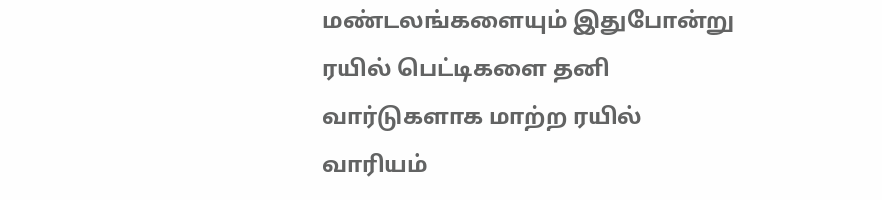மண்டலங்களையும் இதுபோன்று ரயில் பெட்டிகளை தனி வார்டுகளாக மாற்ற ரயில் வாரியம்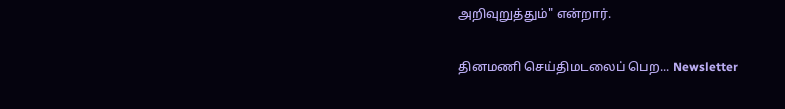அறிவுறுத்தும்" என்றார்.

தினமணி செய்திமடலைப் பெற... Newsletter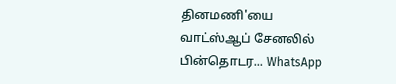தினமணி'யை வாட்ஸ்ஆப் சேனலில் பின்தொடர... WhatsApp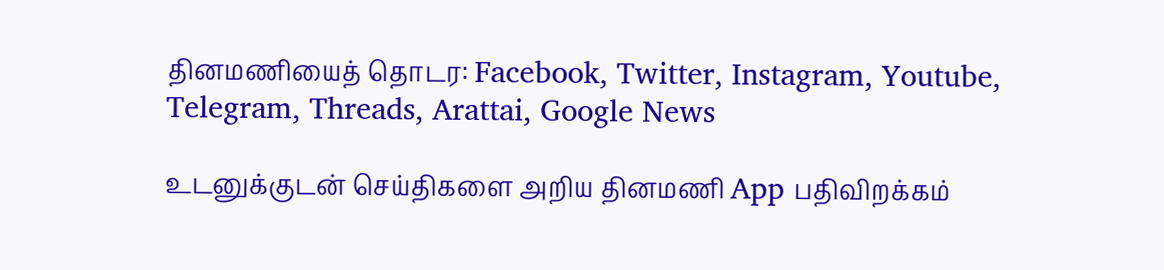தினமணியைத் தொடர: Facebook, Twitter, Instagram, Youtube, Telegram, Threads, Arattai, Google News

உடனுக்குடன் செய்திகளை அறிய தினமணி App பதிவிறக்கம்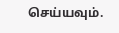செய்யவும்.